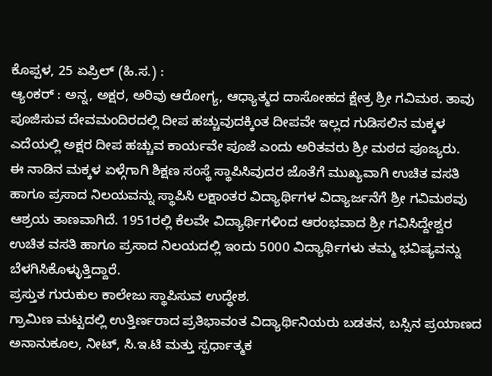ಕೊಪ್ಪಳ, 25 ಏಪ್ರಿಲ್ (ಹಿ.ಸ.) :
ಆ್ಯಂಕರ್ : ಅನ್ನ, ಅಕ್ಷರ, ಅರಿವು ಆರೋಗ್ಯ, ಆಧ್ಯಾತ್ಮದ ದಾಸೋಹದ ಕ್ಷೇತ್ರ ಶ್ರೀ ಗವಿಮಠ. ತಾವು ಪೂಜಿಸುವ ದೇವಮಂದಿರದಲ್ಲಿ ದೀಪ ಹಚ್ಚುವುದಕ್ಕಿಂತ ದೀಪವೇ ಇಲ್ಲದ ಗುಡಿಸಲಿನ ಮಕ್ಕಳ ಎದೆಯಲ್ಲಿ ಅಕ್ಷರ ದೀಪ ಹಚ್ಚುವ ಕಾರ್ಯವೇ ಪೂಜೆ ಎಂದು ಅರಿತವರು ಶ್ರೀ ಮಠದ ಪೂಜ್ಯರು.
ಈ ನಾಡಿನ ಮಕ್ಕಳ ಏಳ್ಗೆಗಾಗಿ ಶಿಕ್ಷಣ ಸಂಸ್ಥೆ ಸ್ಥಾಪಿಸಿವುದರ ಜೊತೆಗೆ ಮುಖ್ಯವಾಗಿ ಉಚಿತ ವಸತಿ ಹಾಗೂ ಪ್ರಸಾದ ನಿಲಯವನ್ನು ಸ್ಥಾಪಿಸಿ ಲಕ್ಷಾಂತರ ವಿದ್ಯಾರ್ಥಿಗಳ ವಿದ್ಯಾರ್ಜನೆಗೆ ಶ್ರೀ ಗವಿಮಠವು ಆಶ್ರಯ ತಾಣವಾಗಿದೆ. 1951ರಲ್ಲಿ ಕೆಲವೇ ವಿದ್ಯಾರ್ಥಿಗಳಿಂದ ಆರಂಭವಾದ ಶ್ರೀ ಗವಿಸಿದ್ದೇಶ್ವರ ಉಚಿತ ವಸತಿ ಹಾಗೂ ಪ್ರಸಾದ ನಿಲಯದಲ್ಲಿ ಇಂದು 5000 ವಿದ್ಯಾರ್ಥಿಗಳು ತಮ್ಮ ಭವಿಷ್ಯವನ್ನು ಬೆಳಗಿಸಿಕೊಳ್ಳುತ್ತಿದ್ದಾರೆ.
ಪ್ರಸ್ತುತ ಗುರುಕುಲ ಕಾಲೇಜು ಸ್ಥಾಪಿಸುವ ಉದ್ಧೇಶ.
ಗ್ರಾಮಿಣ ಮಟ್ಟದಲ್ಲಿ ಉತ್ತಿರ್ಣರಾದ ಪ್ರತಿಭಾವಂತ ವಿದ್ಯಾರ್ಥಿನಿಯರು ಬಡತನ, ಬಸ್ಸಿನ ಪ್ರಯಾಣದ ಅನಾನುಕೂಲ, ನೀಟ್, ಸಿ.ಇ.ಟಿ ಮತ್ತು ಸ್ಪರ್ಧಾತ್ಮಕ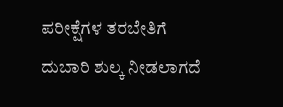ಪರೀಕ್ಷೆಗಳ ತರಬೇತಿಗೆ ದುಬಾರಿ ಶುಲ್ಕ ನೀಡಲಾಗದೆ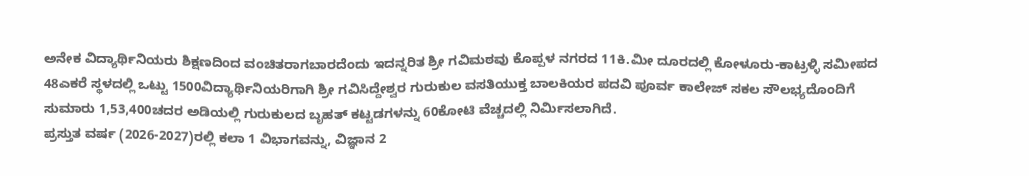ಅನೇಕ ವಿದ್ಯಾರ್ಥಿನಿಯರು ಶಿಕ್ಷಣದಿಂದ ವಂಚಿತರಾಗಬಾರದೆಂದು ಇದನ್ನರಿತ ಶ್ರೀ ಗವಿಮಠವು ಕೊಪ್ಪಳ ನಗರದ 11ಕಿ.ಮೀ ದೂರದಲ್ಲಿ ಕೋಳೂರು-ಕಾಟ್ರಳ್ಳಿ ಸಮೀಪದ 48ಎಕರೆ ಸ್ಥಳದಲ್ಲಿ ಒಟ್ಟು 1500ವಿದ್ಯಾರ್ಥಿನಿಯರಿಗಾಗಿ ಶ್ರೀ ಗವಿಸಿದ್ದೇಶ್ವರ ಗುರುಕುಲ ವಸತಿಯುಕ್ತ ಬಾಲಕಿಯರ ಪದವಿ ಪೂರ್ವ ಕಾಲೇಜ್ ಸಕಲ ಸೌಲಭ್ಯದೊಂದಿಗೆ ಸುಮಾರು 1,53,400ಚದರ ಅಡಿಯಲ್ಲಿ ಗುರುಕುಲದ ಬೃಹತ್ ಕಟ್ಟಡಗಳನ್ನು 60ಕೋಟಿ ವೆಚ್ಚದಲ್ಲಿ ನಿರ್ಮಿಸಲಾಗಿದೆ.
ಪ್ರಸ್ತುತ ವರ್ಷ (2026-2027)ರಲ್ಲಿ ಕಲಾ 1 ವಿಭಾಗವನ್ನು, ವಿಜ್ಞಾನ 2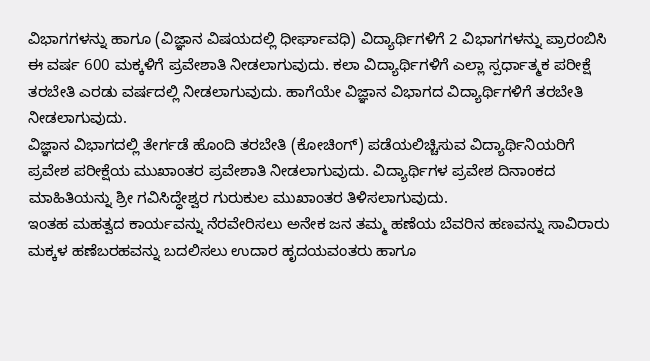ವಿಭಾಗಗಳನ್ನು ಹಾಗೂ (ವಿಜ್ಞಾನ ವಿಷಯದಲ್ಲಿ ಧೀರ್ಘಾವಧಿ) ವಿದ್ಯಾರ್ಥಿಗಳಿಗೆ 2 ವಿಭಾಗಗಳನ್ನು ಪ್ರಾರಂಬಿಸಿ ಈ ವರ್ಷ 600 ಮಕ್ಕಳಿಗೆ ಪ್ರವೇಶಾತಿ ನೀಡಲಾಗುವುದು. ಕಲಾ ವಿದ್ಯಾರ್ಥಿಗಳಿಗೆ ಎಲ್ಲಾ ಸ್ಪರ್ಧಾತ್ಮಕ ಪರೀಕ್ಷೆ ತರಬೇತಿ ಎರಡು ವರ್ಷದಲ್ಲಿ ನೀಡಲಾಗುವುದು. ಹಾಗೆಯೇ ವಿಜ್ಞಾನ ವಿಭಾಗದ ವಿದ್ಯಾರ್ಥಿಗಳಿಗೆ ತರಬೇತಿ ನೀಡಲಾಗುವುದು.
ವಿಜ್ಞಾನ ವಿಭಾಗದಲ್ಲಿ ತೇರ್ಗಡೆ ಹೊಂದಿ ತರಬೇತಿ (ಕೋಚಿಂಗ್) ಪಡೆಯಲಿಚ್ಚಿಸುವ ವಿದ್ಯಾರ್ಥಿನಿಯರಿಗೆ ಪ್ರವೇಶ ಪರೀಕ್ಷೆಯ ಮುಖಾಂತರ ಪ್ರವೇಶಾತಿ ನೀಡಲಾಗುವುದು. ವಿದ್ಯಾರ್ಥಿಗಳ ಪ್ರವೇಶ ದಿನಾಂಕದ ಮಾಹಿತಿಯನ್ನು ಶ್ರೀ ಗವಿಸಿದ್ಧೇಶ್ವರ ಗುರುಕುಲ ಮುಖಾಂತರ ತಿಳಿಸಲಾಗುವುದು.
ಇಂತಹ ಮಹತ್ವದ ಕಾರ್ಯವನ್ನು ನೆರವೇರಿಸಲು ಅನೇಕ ಜನ ತಮ್ಮ ಹಣೆಯ ಬೆವರಿನ ಹಣವನ್ನು ಸಾವಿರಾರು ಮಕ್ಕಳ ಹಣೆಬರಹವನ್ನು ಬದಲಿಸಲು ಉದಾರ ಹೃದಯವಂತರು ಹಾಗೂ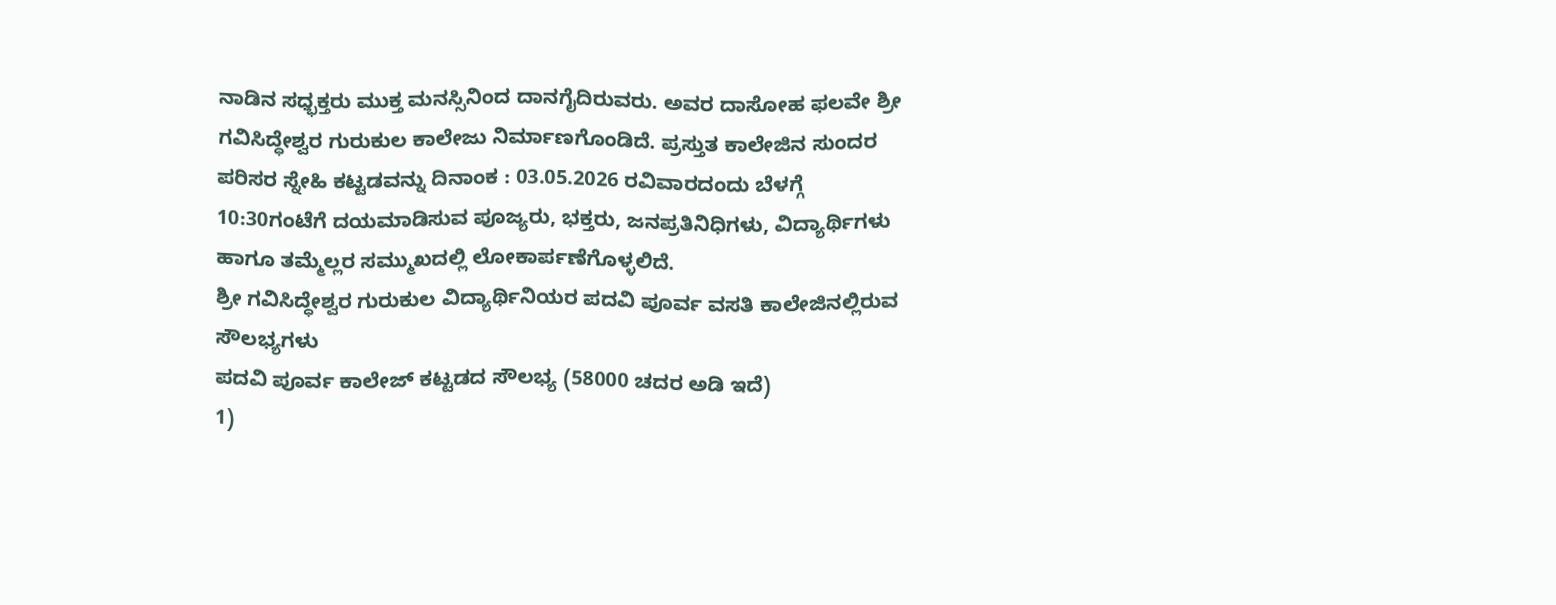ನಾಡಿನ ಸಧ್ಭಕ್ತರು ಮುಕ್ತ ಮನಸ್ಸಿನಿಂದ ದಾನಗೈದಿರುವರು. ಅವರ ದಾಸೋಹ ಫಲವೇ ಶ್ರೀ ಗವಿಸಿದ್ಧೇಶ್ವರ ಗುರುಕುಲ ಕಾಲೇಜು ನಿರ್ಮಾಣಗೊಂಡಿದೆ. ಪ್ರಸ್ತುತ ಕಾಲೇಜಿನ ಸುಂದರ ಪರಿಸರ ಸ್ನೇಹಿ ಕಟ್ಟಡವನ್ನು ದಿನಾಂಕ : 03.05.2026 ರವಿವಾರದಂದು ಬೆಳಗ್ಗೆ 10:30ಗಂಟೆಗೆ ದಯಮಾಡಿಸುವ ಪೂಜ್ಯರು, ಭಕ್ತರು, ಜನಪ್ರತಿನಿಧಿಗಳು, ವಿದ್ಯಾರ್ಥಿಗಳು ಹಾಗೂ ತಮ್ಮೆಲ್ಲರ ಸಮ್ಮುಖದಲ್ಲಿ ಲೋಕಾರ್ಪಣೆಗೊಳ್ಳಲಿದೆ.
ಶ್ರೀ ಗವಿಸಿದ್ಧೇಶ್ವರ ಗುರುಕುಲ ವಿದ್ಯಾರ್ಥಿನಿಯರ ಪದವಿ ಪೂರ್ವ ವಸತಿ ಕಾಲೇಜಿನಲ್ಲಿರುವ ಸೌಲಭ್ಯಗಳು
ಪದವಿ ಪೂರ್ವ ಕಾಲೇಜ್ ಕಟ್ಟಡದ ಸೌಲಭ್ಯ (58000 ಚದರ ಅಡಿ ಇದೆ)
1)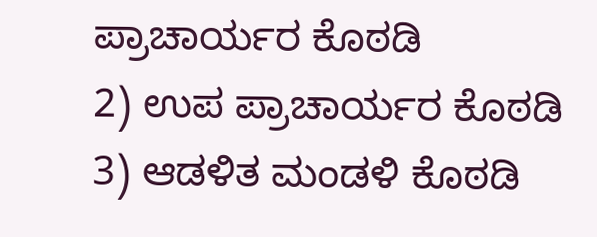ಪ್ರಾಚಾರ್ಯರ ಕೊಠಡಿ
2) ಉಪ ಪ್ರಾಚಾರ್ಯರ ಕೊಠಡಿ
3) ಆಡಳಿತ ಮಂಡಳಿ ಕೊಠಡಿ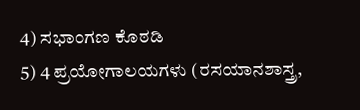4) ಸಭಾಂಗಣ ಕೊಠಡಿ
5) 4 ಪ್ರಯೋಗಾಲಯಗಳು (ರಸಯಾನಶಾಸ್ತ್ರ,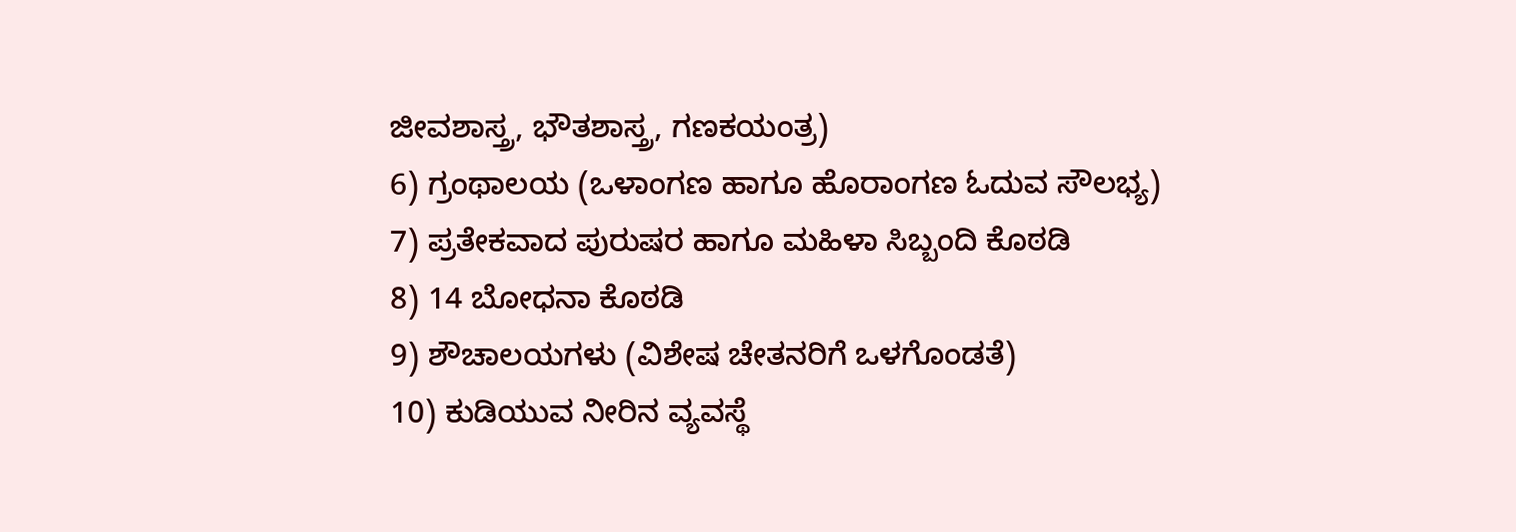ಜೀವಶಾಸ್ತ್ರ, ಭೌತಶಾಸ್ತ್ರ, ಗಣಕಯಂತ್ರ)
6) ಗ್ರಂಥಾಲಯ (ಒಳಾಂಗಣ ಹಾಗೂ ಹೊರಾಂಗಣ ಓದುವ ಸೌಲಭ್ಯ)
7) ಪ್ರತೇಕವಾದ ಪುರುಷರ ಹಾಗೂ ಮಹಿಳಾ ಸಿಬ್ಬಂದಿ ಕೊಠಡಿ
8) 14 ಬೋಧನಾ ಕೊಠಡಿ
9) ಶೌಚಾಲಯಗಳು (ವಿಶೇಷ ಚೇತನರಿಗೆ ಒಳಗೊಂಡತೆ)
10) ಕುಡಿಯುವ ನೀರಿನ ವ್ಯವಸ್ಥೆ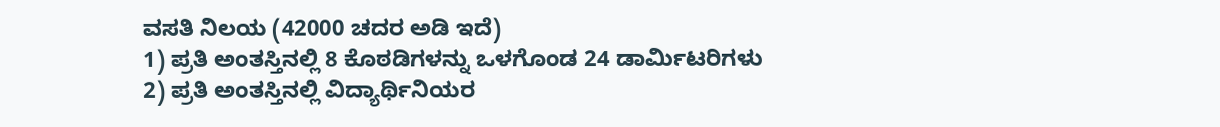ವಸತಿ ನಿಲಯ (42000 ಚದರ ಅಡಿ ಇದೆ)
1) ಪ್ರತಿ ಅಂತಸ್ತಿನಲ್ಲಿ 8 ಕೊಠಡಿಗಳನ್ನು ಒಳಗೊಂಡ 24 ಡಾರ್ಮಿಟರಿಗಳು
2) ಪ್ರತಿ ಅಂತಸ್ತಿನಲ್ಲಿ ವಿದ್ಯಾರ್ಥಿನಿಯರ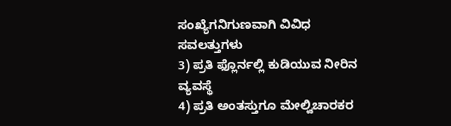ಸಂಖ್ಯೆಗನಿಗುಣವಾಗಿ ವಿವಿಧ ಸವಲತ್ತುಗಳು
3) ಪ್ರತಿ ಫ್ಲೊರ್ನಲ್ಲಿ ಕುಡಿಯುವ ನೀರಿನ ವ್ಯವಸ್ಥೆ
4) ಪ್ರತಿ ಅಂತಸ್ತುಗೂ ಮೇಲ್ವಿಚಾರಕರ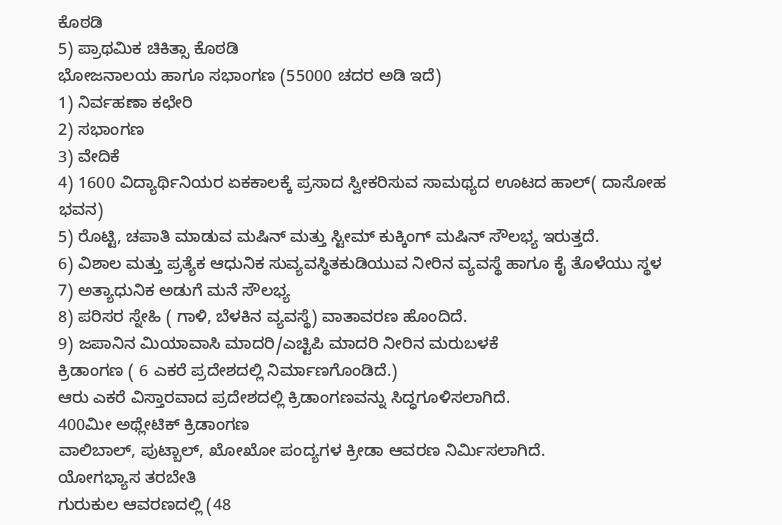ಕೊಠಡಿ
5) ಪ್ರಾಥಮಿಕ ಚಿಕಿತ್ಸಾ ಕೊಠಡಿ
ಭೋಜನಾಲಯ ಹಾಗೂ ಸಭಾಂಗಣ (55000 ಚದರ ಅಡಿ ಇದೆ)
1) ನಿರ್ವಹಣಾ ಕಛೇರಿ
2) ಸಭಾಂಗಣ
3) ವೇದಿಕೆ
4) 1600 ವಿದ್ಯಾರ್ಥಿನಿಯರ ಏಕಕಾಲಕ್ಕೆ ಪ್ರಸಾದ ಸ್ವೀಕರಿಸುವ ಸಾಮಥ್ಯದ ಊಟದ ಹಾಲ್( ದಾಸೋಹ ಭವನ)
5) ರೊಟ್ಟಿ, ಚಪಾತಿ ಮಾಡುವ ಮಷಿನ್ ಮತ್ತು ಸ್ಟೀಮ್ ಕುಕ್ಕಿಂಗ್ ಮಷಿನ್ ಸೌಲಭ್ಯ ಇರುತ್ತದೆ.
6) ವಿಶಾಲ ಮತ್ತು ಪ್ರತ್ಯೆಕ ಆಧುನಿಕ ಸುವ್ಯವಸ್ಥಿತಕುಡಿಯುವ ನೀರಿನ ವ್ಯವಸ್ಥೆ ಹಾಗೂ ಕೈ ತೊಳೆಯು ಸ್ಥಳ
7) ಅತ್ಯಾಧುನಿಕ ಅಡುಗೆ ಮನೆ ಸೌಲಭ್ಯ
8) ಪರಿಸರ ಸ್ನೇಹಿ ( ಗಾಳಿ, ಬೆಳಕಿನ ವ್ಯವಸ್ಥೆ) ವಾತಾವರಣ ಹೊಂದಿದೆ.
9) ಜಪಾನಿನ ಮಿಯಾವಾಸಿ ಮಾದರಿ/ಎಚ್ಟಿಪಿ ಮಾದರಿ ನೀರಿನ ಮರುಬಳಕೆ
ಕ್ರಿಡಾಂಗಣ ( 6 ಎಕರೆ ಪ್ರದೇಶದಲ್ಲಿ ನಿರ್ಮಾಣಗೊಂಡಿದೆ.)
ಆರು ಎಕರೆ ವಿಸ್ತಾರವಾದ ಪ್ರದೇಶದಲ್ಲಿ ಕ್ರಿಡಾಂಗಣವನ್ನು ಸಿದ್ಧಗೂಳಿಸಲಾಗಿದೆ.
400ಮೀ ಅಥ್ಲೇಟಿಕ್ ಕ್ರಿಡಾಂಗಣ
ವಾಲಿಬಾಲ್, ಪುಟ್ಬಾಲ್, ಖೋಖೋ ಪಂದ್ಯಗಳ ಕ್ರೀಡಾ ಆವರಣ ನಿರ್ಮಿಸಲಾಗಿದೆ.
ಯೋಗಭ್ಯಾಸ ತರಬೇತಿ
ಗುರುಕುಲ ಆವರಣದಲ್ಲಿ (48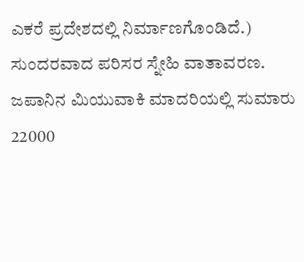ಎಕರೆ ಪ್ರದೇಶದಲ್ಲಿ ನಿರ್ಮಾಣಗೊಂಡಿದೆ.)
ಸುಂದರವಾದ ಪರಿಸರ ಸ್ನೇಹಿ ವಾತಾವರಣ.
ಜಪಾನಿನ ಮಿಯುವಾಕಿ ಮಾದರಿಯಲ್ಲಿ ಸುಮಾರು 22000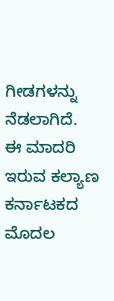ಗೀಡಗಳನ್ನು ನೆಡಲಾಗಿದೆ.
ಈ ಮಾದರಿ ಇರುವ ಕಲ್ಯಾಣ ಕರ್ನಾಟಕದ ಮೊದಲ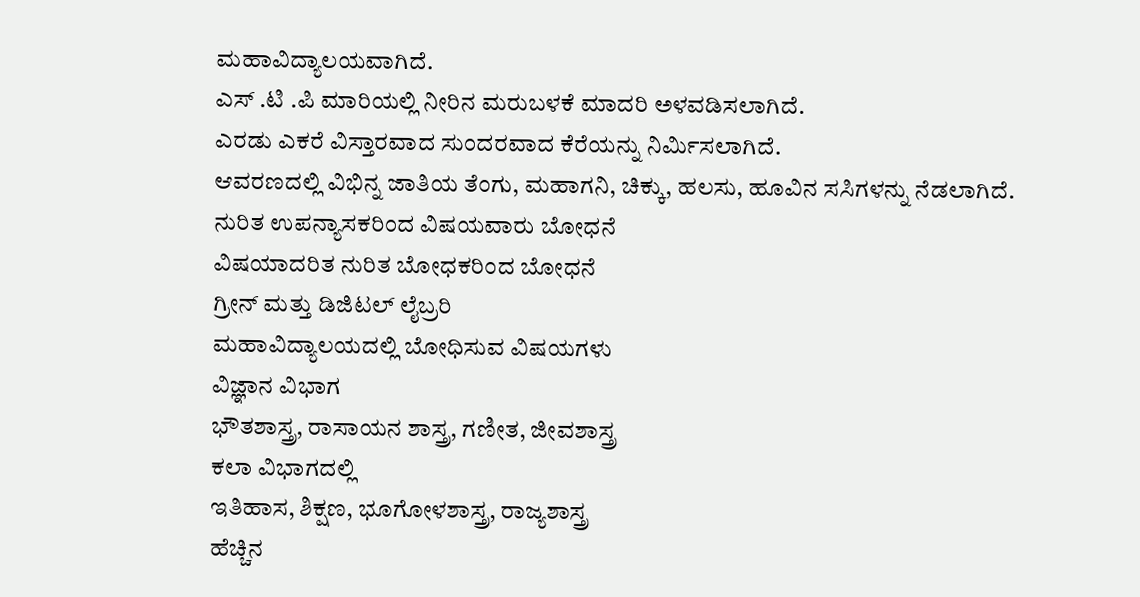ಮಹಾವಿದ್ಯಾಲಯವಾಗಿದೆ.
ಎಸ್ .ಟಿ .ಪಿ ಮಾರಿಯಲ್ಲಿ ನೀರಿನ ಮರುಬಳಕೆ ಮಾದರಿ ಅಳವಡಿಸಲಾಗಿದೆ.
ಎರಡು ಎಕರೆ ವಿಸ್ತಾರವಾದ ಸುಂದರವಾದ ಕೆರೆಯನ್ನು ನಿರ್ಮಿಸಲಾಗಿದೆ.
ಆವರಣದಲ್ಲಿ ವಿಭಿನ್ನ ಜಾತಿಯ ತೆಂಗು, ಮಹಾಗನಿ, ಚಿಕ್ಕು, ಹಲಸು, ಹೂವಿನ ಸಸಿಗಳನ್ನು ನೆಡಲಾಗಿದೆ.
ನುರಿತ ಉಪನ್ಯಾಸಕರಿಂದ ವಿಷಯವಾರು ಬೋಧನೆ
ವಿಷಯಾದರಿತ ನುರಿತ ಬೋಧಕರಿಂದ ಬೋಧನೆ
ಗ್ರೀನ್ ಮತ್ತು ಡಿಜಿಟಲ್ ಲೈಬ್ರರಿ
ಮಹಾವಿದ್ಯಾಲಯದಲ್ಲಿ ಬೋಧಿಸುವ ವಿಷಯಗಳು
ವಿಜ್ಞಾನ ವಿಭಾಗ
ಭೌತಶಾಸ್ತ್ರ, ರಾಸಾಯನ ಶಾಸ್ತ್ರ, ಗಣೀತ, ಜೀವಶಾಸ್ತ್ರ
ಕಲಾ ವಿಭಾಗದಲ್ಲಿ
ಇತಿಹಾಸ, ಶಿಕ್ಷಣ, ಭೂಗೋಳಶಾಸ್ತ್ರ, ರಾಜ್ಯಶಾಸ್ತ್ರ
ಹೆಚ್ಚಿನ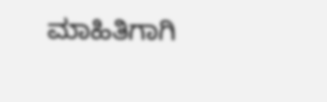ಮಾಹಿತಿಗಾಗಿ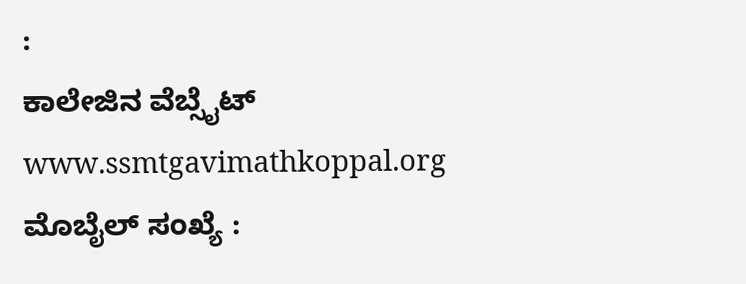:
ಕಾಲೇಜಿನ ವೆಬ್ಸೈಟ್ www.ssmtgavimathkoppal.org
ಮೊಬೈಲ್ ಸಂಖ್ಯೆ :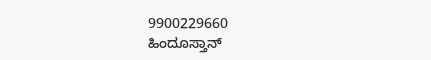9900229660
ಹಿಂದೂಸ್ತಾನ್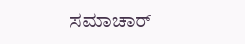ಸಮಾಚಾರ್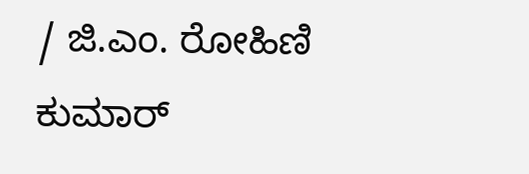/ ಜಿ.ಎಂ. ರೋಹಿಣಿ ಕುಮಾರ್